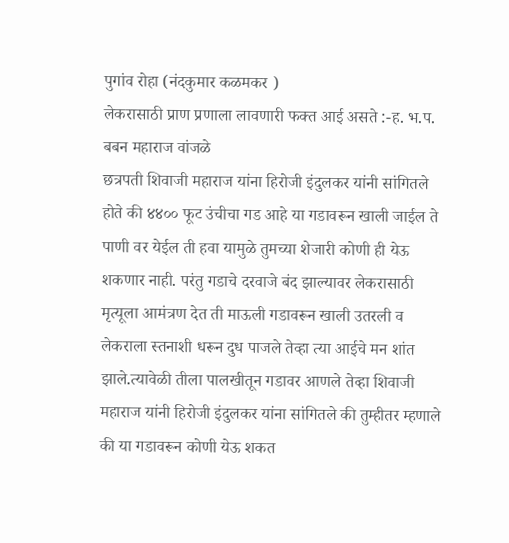पुगांव रोहा (नंदकुमार कळमकर )
लेकरासाठी प्राण प्रणाला लावणारी फक्त आई असते :-ह. भ.प. बबन महाराज वांजळे
छत्रपती शिवाजी महाराज यांना हिरोजी इंदुलकर यांनी सांगितले होते की ४४०० फूट उंचीचा गड आहे या गडावरून खाली जाईल ते पाणी वर येईल ती हवा यामुळे तुमच्या शेजारी कोणी ही येऊ शकणार नाही. परंतु गडाचे दरवाजे बंद झाल्यावर लेकरासाठी मृत्यूला आमंत्रण देत ती माऊली गडावरून खाली उतरली व लेकराला स्तनाशी धरून दुध पाजले तेव्हा त्या आईचे मन शांत झाले.त्यावेळी तीला पालखीतून गडावर आणले तेव्हा शिवाजी महाराज यांनी हिरोजी इंदुलकर यांना सांगितले की तुम्हीतर म्हणाले की या गडावरून कोणी येऊ शकत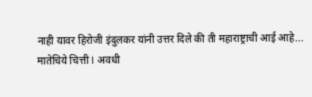नाही यावर हिरोजी इंदुलकर यांनी उत्तर दिले की ती महाराष्ट्राची आई आहे...
मातेचिये चित्ती l अवधी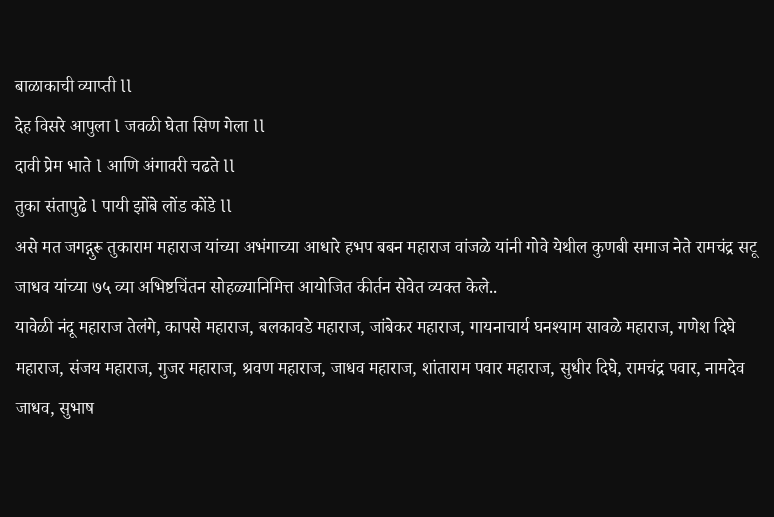बाळाकाची व्याप्ती ll
देह विसरे आपुला l जवळी घेता सिण गेला ll
दावी प्रेम भाते l आणि अंगावरी चढते ll
तुका संतापुढे l पायी झोंबे लोंड कोंडे ll
असे मत जगद्गुरू तुकाराम महाराज यांच्या अभंगाच्या आधारे हभप बबन महाराज वांजळे यांनी गोवे येथील कुणबी समाज नेते रामचंद्र सटू जाधव यांच्या ७५ व्या अभिष्टचिंतन सोहळ्यानिमित्त आयोजित कीर्तन सेवेत व्यक्त केले..
यावेळी नंदू महाराज तेलंगे, कापसे महाराज, बलकावडे महाराज, जांबेकर महाराज, गायनाचार्य घनश्याम सावळे महाराज, गणेश दिघे महाराज, संजय महाराज, गुजर महाराज, श्रवण महाराज, जाधव महाराज, शांताराम पवार महाराज, सुधीर दिघे, रामचंद्र पवार, नामदेव जाधव, सुभाष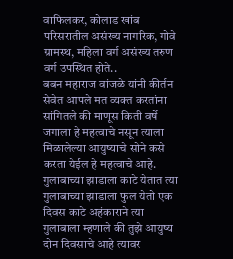वाफिलकर, कोलाड खांब परिसरातील असंख्य नागरिक, गोवे ग्रामस्थ, महिला वर्ग असंख्य तरुण वर्ग उपस्थित होते..
बबन महाराज वांजळे यांनी कीर्तन सेवेत आपले मत व्यक्त करतांना सांगितले की माणूस किती वर्षे जगाला हे महत्वाचे नसून त्याला मिळालेल्या आयुष्याचे सोने कसे करता येईल हे महत्वाचे आहे. गुलाबाच्या झाडाला काटे येतात त्या गुलाबाच्या झाडाला फुल येतो एक दिवस काटे अहंकाराने त्या गुलाबाला म्हणाले की तुझे आयुष्य दोन दिवसाचे आहे त्यावर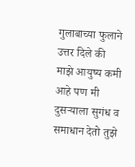गुलाबाच्या फुलाने उत्तर दिले की माझे आयुष्य कमी आहे पण मी दुसऱ्याला सुगंध व समाधान देतो तुझे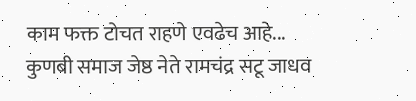काम फक्त टोचत राहणे एवढेच आहे...
कुणबी समाज जेष्ठ नेते रामचंद्र सटू जाधव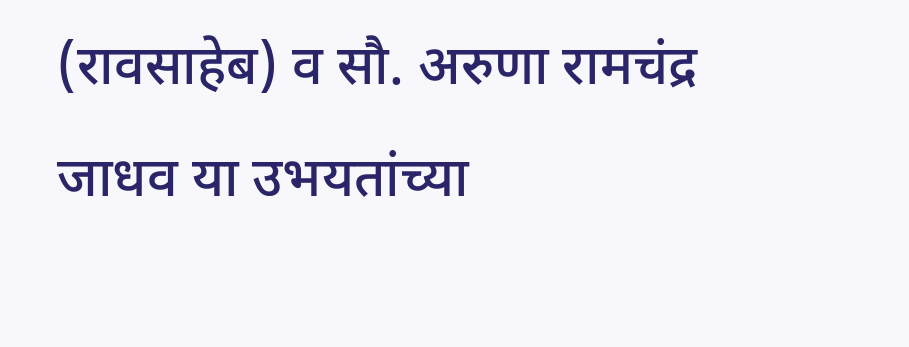(रावसाहेब) व सौ. अरुणा रामचंद्र जाधव या उभयतांच्या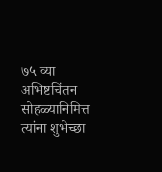७५ व्या अभिष्टचिंतन सोहळ्यानिमित्त त्यांना शुभेच्छा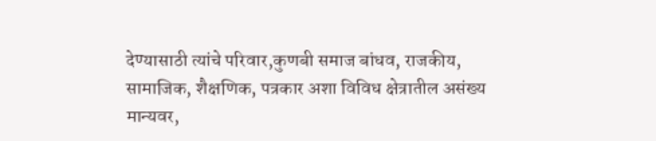देण्यासाठी त्यांचे परिवार,कुणबी समाज बांधव, राजकीय, सामाजिक, शैक्षणिक, पत्रकार अशा विविध क्षेत्रातील असंख्य मान्यवर,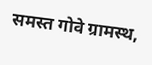समस्त गोवे ग्रामस्थ,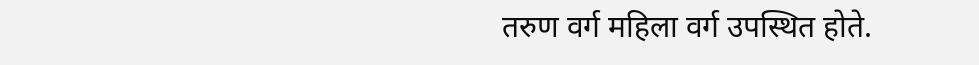तरुण वर्ग महिला वर्ग उपस्थित होते.